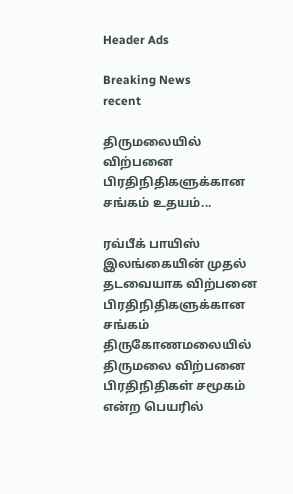Header Ads

Breaking News
recent

திருமலையில் விற்பனை பிரதிநிதிகளுக்கான சங்கம் உதயம்...

ரவ்பீக் பாயிஸ்
இலங்கையின் முதல் தடவையாக விற்பனை பிரதிநிதிகளுக்கான சங்கம் திருகோணமலையில் திருமலை விற்பனை பிரதிநிதிகள் சமூகம் என்ற பெயரில்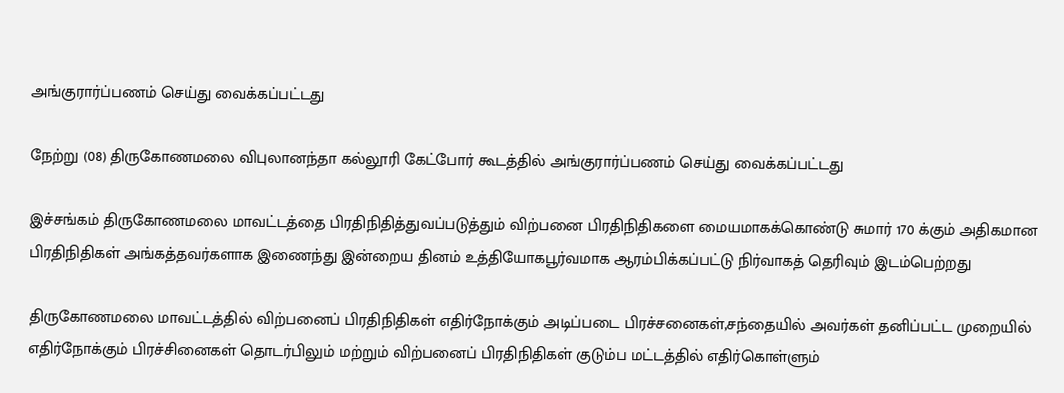அங்குரார்ப்பணம் செய்து வைக்கப்பட்டது

நேற்று (08) திருகோணமலை விபுலானந்தா கல்லூரி கேட்போர் கூடத்தில் அங்குரார்ப்பணம் செய்து வைக்கப்பட்டது

இச்சங்கம் திருகோணமலை மாவட்டத்தை பிரதிநிதித்துவப்படுத்தும் விற்பனை பிரதிநிதிகளை மையமாகக்கொண்டு சுமார் 170 க்கும் அதிகமான பிரதிநிதிகள் அங்கத்தவர்களாக இணைந்து இன்றைய தினம் உத்தியோகபூர்வமாக ஆரம்பிக்கப்பட்டு நிர்வாகத் தெரிவும் இடம்பெற்றது

திருகோணமலை மாவட்டத்தில் விற்பனைப் பிரதிநிதிகள் எதிர்நோக்கும் அடிப்படை பிரச்சனைகள்,சந்தையில் அவர்கள் தனிப்பட்ட முறையில் எதிர்நோக்கும் பிரச்சினைகள் தொடர்பிலும் மற்றும் விற்பனைப் பிரதிநிதிகள் குடும்ப மட்டத்தில் எதிர்கொள்ளும்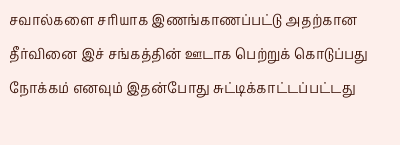சவால்களை சரியாக இணங்காணப்பட்டு அதற்கான தீர்வினை இச் சங்கத்தின் ஊடாக பெற்றுக் கொடுப்பது நோக்கம் எனவும் இதன்போது சுட்டிக்காட்டப்பட்டது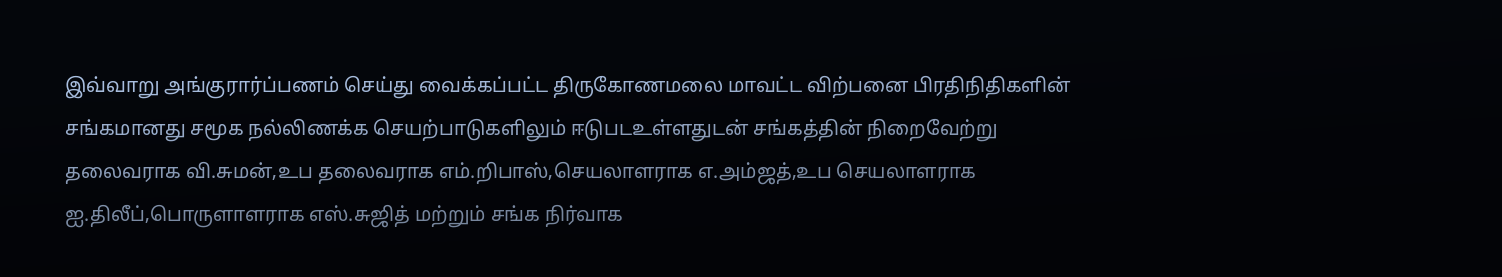இவ்வாறு அங்குரார்ப்பணம் செய்து வைக்கப்பட்ட திருகோணமலை மாவட்ட விற்பனை பிரதிநிதிகளின் சங்கமானது சமூக நல்லிணக்க செயற்பாடுகளிலும் ஈடுபடஉள்ளதுடன் சங்கத்தின் நிறைவேற்று தலைவராக வி.சுமன்,உப தலைவராக எம்.றிபாஸ்,செயலாளராக எ.அம்ஜத்,உப செயலாளராக ஐ.திலீப்,பொருளாளராக எஸ்.சுஜித் மற்றும் சங்க நிர்வாக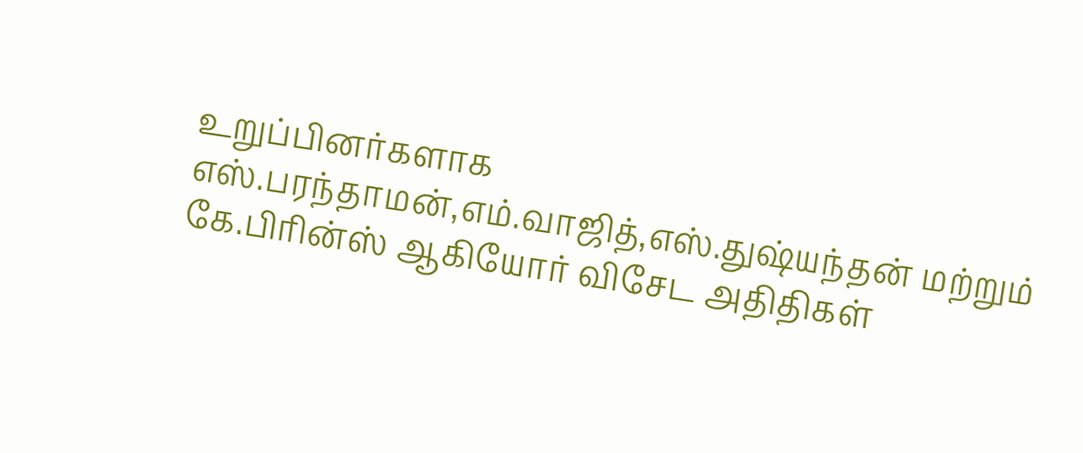உறுப்பினர்களாக எஸ்.பரந்தாமன்,எம்.வாஜித்,எஸ்.துஷ்யந்தன் மற்றும் கே.பிரின்ஸ் ஆகியோர் விசேட அதிதிகள்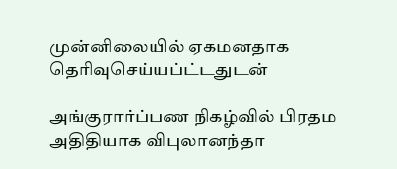முன்னிலையில் ஏகமனதாக தெரிவுசெய்யப்ட்டதுடன்

அங்குரார்ப்பண நிகழ்வில் பிரதம அதிதியாக விபுலானந்தா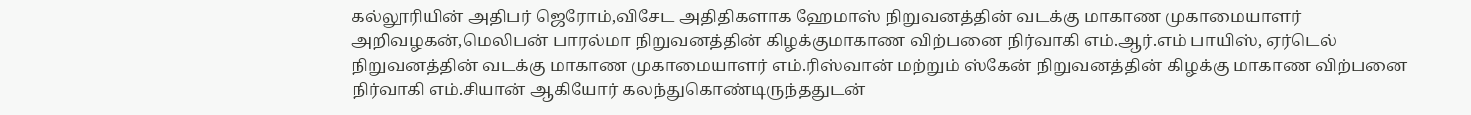கல்லூரியின் அதிபர் ஜெரோம்,விசேட அதிதிகளாக ஹேமாஸ் நிறுவனத்தின் வடக்கு மாகாண முகாமையாளர் அறிவழகன்,மெலிபன் பாரல்மா நிறுவனத்தின் கிழக்குமாகாண விற்பனை நிர்வாகி எம்.ஆர்.எம் பாயிஸ், ஏர்டெல் நிறுவனத்தின் வடக்கு மாகாண முகாமையாளர் எம்.ரிஸ்வான் மற்றும் ஸ்கேன் நிறுவனத்தின் கிழக்கு மாகாண விற்பனை நிர்வாகி எம்.சியான் ஆகியோர் கலந்துகொண்டிருந்ததுடன்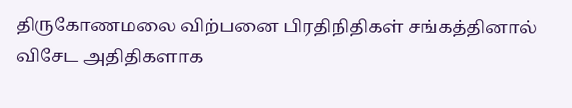திருகோணமலை விற்பனை பிரதிநிதிகள் சங்கத்தினால் விசேட அதிதிகளாக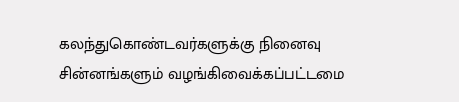கலந்துகொண்டவர்களுக்கு நினைவு சின்னங்களும் வழங்கிவைக்கப்பட்டமை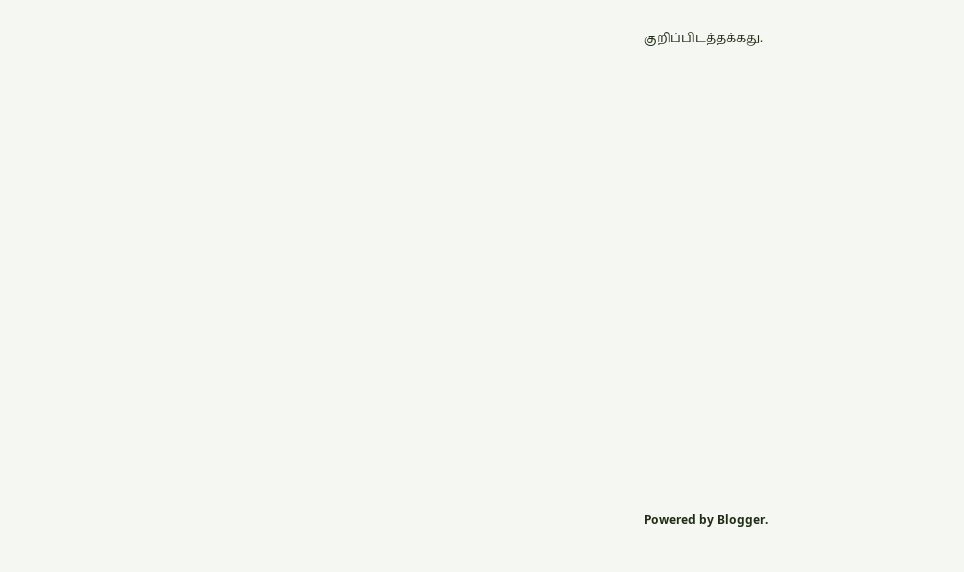குறிப்பிடத்தக்கது.

















Powered by Blogger.